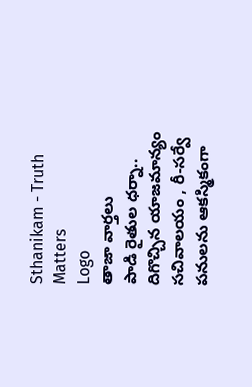Sthanikam - Truth Matters
Logo
తాజా వార్తలు
పాడి రైతుల ధర్నా.. దిగొచ్చిన యాజమాన్యం సచివాలయం , రీ-సర్వే పనులను ఆకస్మికంగా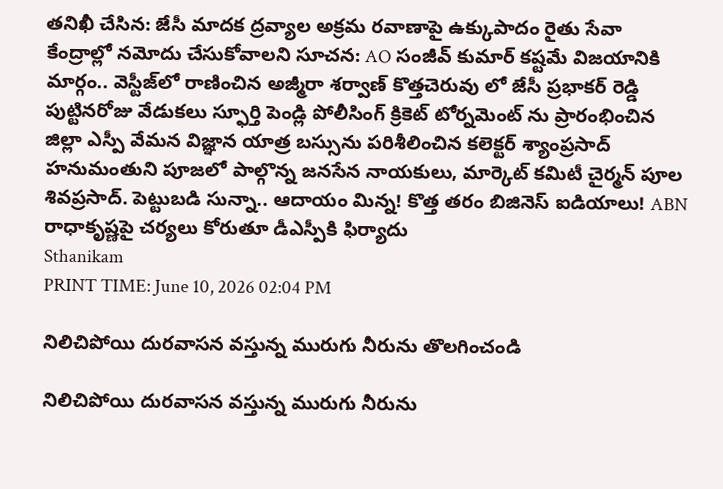తనిఖీ చేసిన: జేసీ మాదక ద్రవ్యాల అక్రమ రవాణాపై ఉక్కుపాదం రైతు సేవా కేంద్రాల్లో నమోదు చేసుకోవాలని సూచన: AO సంజీవ్ కుమార్ కష్టమే విజయానికి మార్గం.. వెస్టీజ్‌లో రాణించిన అజ్మీరా శర్వాణ్ కొత్తచెరువు లో జేసీ ప్రభాకర్ రెడ్డి పుట్టినరోజు వేడుకలు స్ఫూర్తి పెండ్లి పోలీసింగ్ క్రికెట్ టోర్నమెంట్ ను ప్రారంభించిన జిల్లా ఎస్పీ వేమన విజ్ఞాన యాత్ర బస్సును పరిశీలించిన కలెక్టర్ శ్యాంప్రసాద్ హనుమంతుని పూజలో పాల్గొన్న జనసేన నాయకులు, మార్కెట్ కమిటీ చైర్మన్ పూల శివప్రసాద్. పెట్టుబడి సున్నా.. ఆదాయం మిన్న! కొత్త తరం బిజినెస్ ఐడియాలు! ABN రాధాకృష్ణపై చర్యలు కోరుతూ డీఎస్పీకి ఫిర్యాదు
Sthanikam
PRINT TIME: June 10, 2026 02:04 PM

నిలిచిపోయి దురవాసన వస్తున్న మురుగు నీరును తొలగించండి

నిలిచిపోయి దురవాసన వస్తున్న మురుగు నీరును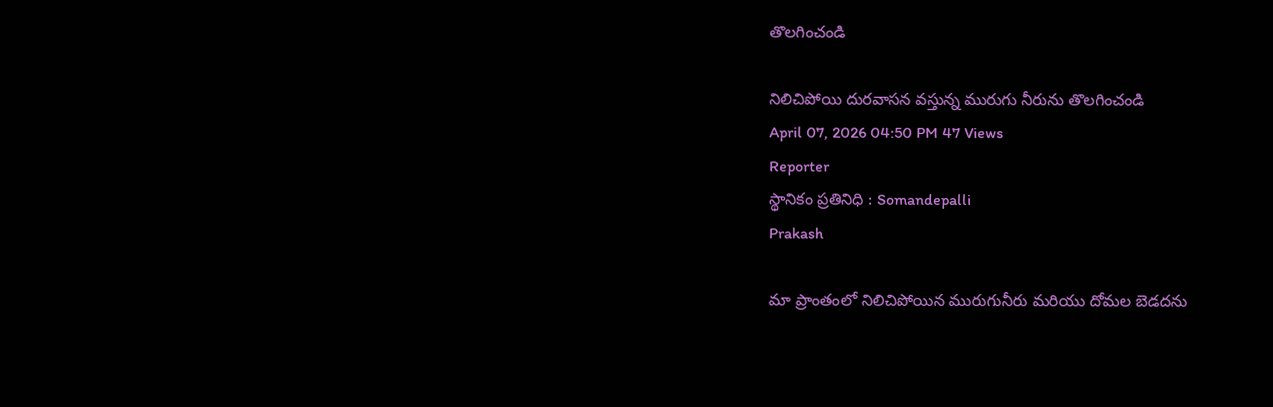తొలగించండి

నిలిచిపోయి దురవాసన వస్తున్న మురుగు నీరును తొలగించండి
April 07, 2026 04:50 PM 47 Views
Reporter
స్థానికం ప్రతినిధి : Somandepalli
Prakash

మా ప్రాంతంలో నిలిచిపోయిన మురుగునీరు మరియు దోమల బెడదను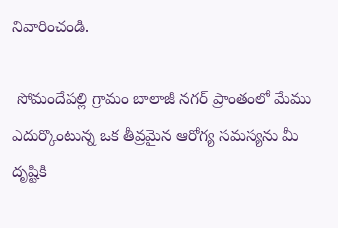నివారించండి.

 సోమందేపల్లి గ్రామం బాలాజీ నగర్ ప్రాంతంలో మేము ఎదుర్కొంటున్న ఒక తీవ్రమైన ఆరోగ్య సమస్యను మీ దృష్టికి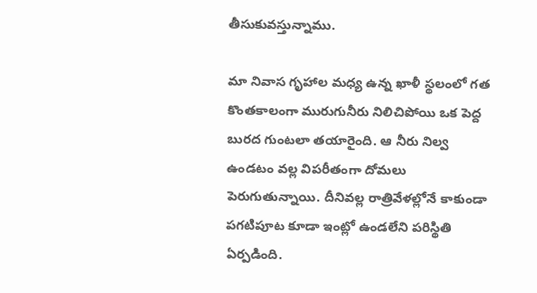తీసుకువస్తున్నాము.

మా నివాస గృహాల మధ్య ఉన్న ఖాళీ స్థలంలో గత కొంతకాలంగా మురుగునీరు నిలిచిపోయి ఒక పెద్ద బురద గుంటలా తయారైంది. ఆ నీరు నిల్వ ఉండటం వల్ల విపరీతంగా దోమలు పెరుగుతున్నాయి. దీనివల్ల రాత్రివేళల్లోనే కాకుండా పగటిపూట కూడా ఇంట్లో ఉండలేని పరిస్థితి ఏర్పడింది.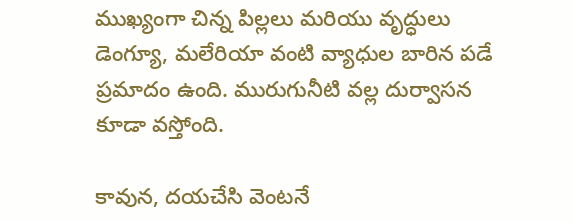ముఖ్యంగా చిన్న పిల్లలు మరియు వృద్ధులు డెంగ్యూ, మలేరియా వంటి వ్యాధుల బారిన పడే ప్రమాదం ఉంది. మురుగునీటి వల్ల దుర్వాసన కూడా వస్తోంది.

కావున, దయచేసి వెంటనే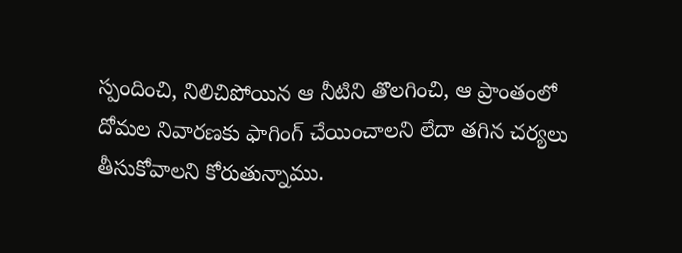స్పందించి, నిలిచిపోయిన ఆ నీటిని తొలగించి, ఆ ప్రాంతంలో దోమల నివారణకు ఫాగింగ్ చేయించాలని లేదా తగిన చర్యలు తీసుకోవాలని కోరుతున్నాము.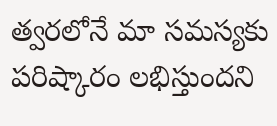త్వరలోనే మా సమస్యకు పరిష్కారం లభిస్తుందని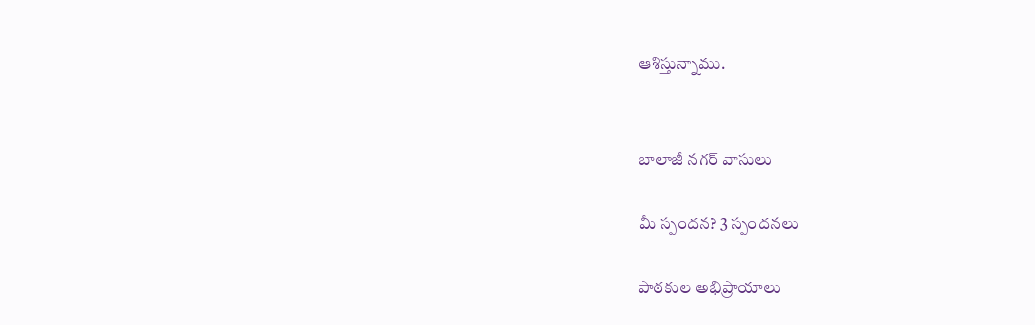ఆశిస్తున్నాము.


బాలాజీ నగర్ వాసులు

మీ స్పందన? 3 స్పందనలు

పాఠకుల అభిప్రాయాలు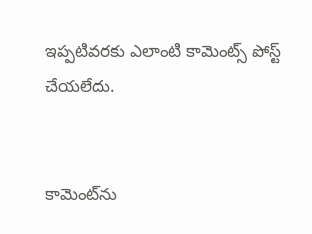ఇప్పటివరకు ఎలాంటి కామెంట్స్ పోస్ట్ చేయలేదు.


కామెంట్‌ను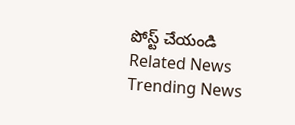పోస్ట్ చేయండి
Related News
Trending News